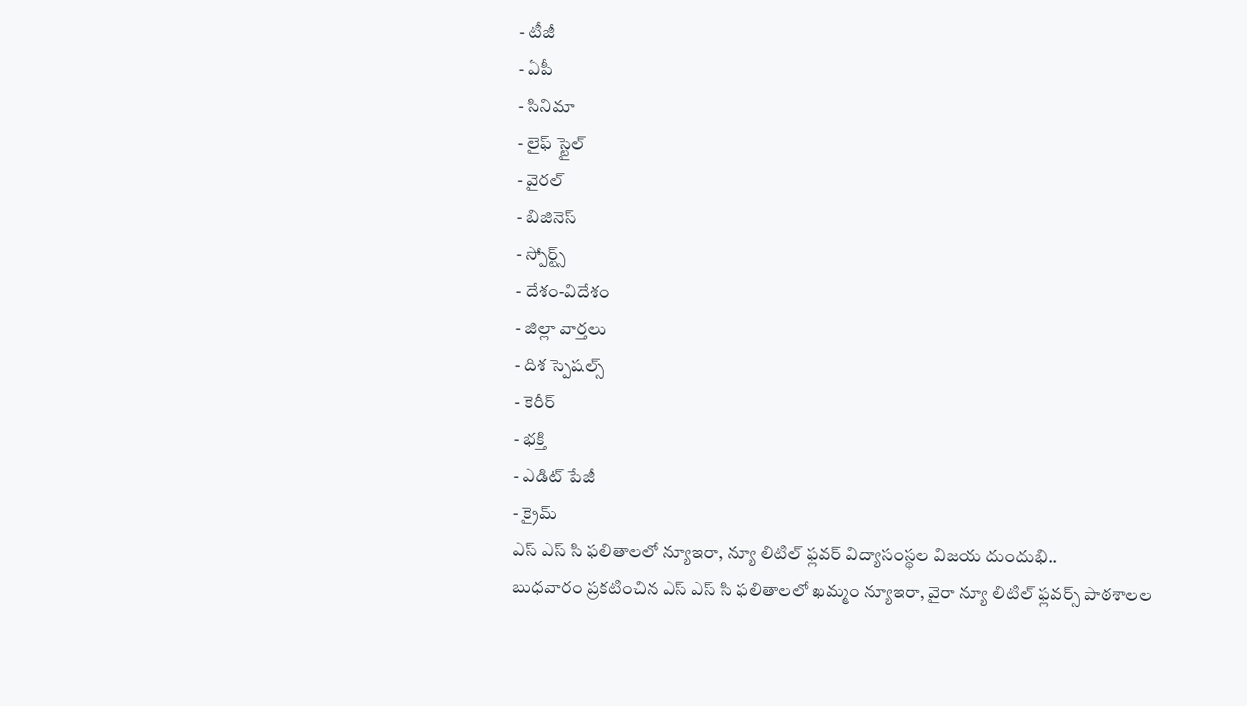- టీజీ
- ఏపీ
- సినిమా
- లైఫ్ స్టైల్
- వైరల్
- బిజినెస్
- స్పోర్ట్స్
- దేశం-విదేశం
- జిల్లా వార్తలు
- దిశ స్పెషల్స్
- కెరీర్
- భక్తి
- ఎడిట్ పేజీ
- క్రైమ్
ఎస్ ఎస్ సి ఫలితాలలో న్యూఇరా, న్యూ లిటిల్ ఫ్లవర్ విద్యాసంస్థల విజయ దుందుభి..
బుధవారం ప్రకటించిన ఎస్ ఎస్ సి ఫలితాలలో ఖమ్మం న్యూఇరా, వైరా న్యూ లిటిల్ ఫ్లవర్స్ పాఠశాలల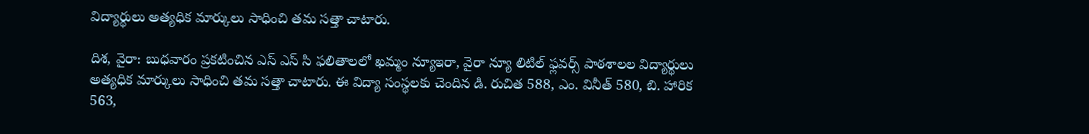విద్యార్థులు అత్యధిక మార్కులు సాధించి తమ సత్తా చాటారు.

దిశ, వైరా: బుధవారం ప్రకటించిన ఎస్ ఎస్ సి ఫలితాలలో ఖమ్మం న్యూఇరా, వైరా న్యూ లిటిల్ ఫ్లవర్స్ పాఠశాలల విద్యార్థులు అత్యధిక మార్కులు సాధించి తమ సత్తా చాటారు. ఈ విద్యా సంస్థలకు చెందిన డి. రుచిత 588, ఎం. వినీత్ 580, బి. హారిక 563,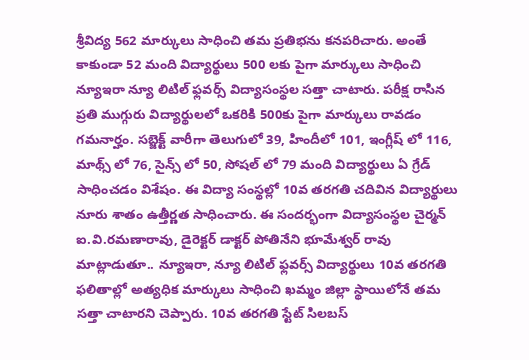శ్రీవిద్య 562 మార్కులు సాధించి తమ ప్రతిభను కనపరిచారు. అంతే కాకుండా 52 మంది విద్యార్థులు 500 లకు పైగా మార్కులు సాధించి న్యూఇరా న్యూ లిటిల్ ఫ్లవర్స్ విద్యాసంస్థల సత్తా చాటారు. పరీక్ష రాసిన ప్రతి ముగ్గురు విద్యార్థులలో ఒకరికి 500కు పైగా మార్కులు రావడం గమనార్హం. సబ్జెక్ట్ వారీగా తెలుగులో 39, హిందీలో 101, ఇంగ్లీష్ లో 116, మాథ్స్ లో 76, సైన్స్ లో 50, సోషల్ లో 79 మంది విద్యార్థులు ఏ గ్రేడ్ సాధించడం విశేషం. ఈ విద్యా సంస్థల్లో 10వ తరగతి చదివిన విద్యార్థులు నూరు శాతం ఉత్తీర్ణత సాధించారు. ఈ సందర్భంగా విద్యాసంస్థల చైర్మన్ ఐ.వి.రమణారావు, డైరెక్టర్ డాక్టర్ పోతినేని భూమేశ్వర్ రావు మాట్లాడుతూ.. న్యూఇరా, న్యూ లిటిల్ ఫ్లవర్స్ విద్యార్థులు 10వ తరగతి ఫలితాల్లో అత్యధిక మార్కులు సాధించి ఖమ్మం జిల్లా స్థాయిలోనే తమ సత్తా చాటారని చెప్పారు. 10వ తరగతి స్టేట్ సిలబస్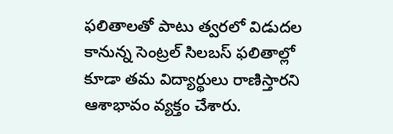ఫలితాలతో పాటు త్వరలో విడుదల కానున్న సెంట్రల్ సిలబస్ ఫలితాల్లో కూడా తమ విద్యార్థులు రాణిస్తారని ఆశాభావం వ్యక్తం చేశారు.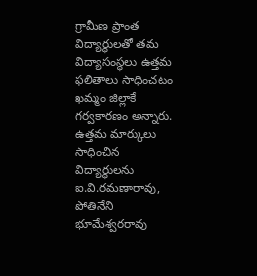గ్రామీణ ప్రాంత విద్యార్థులతో తమ విద్యాసంస్థలు ఉత్తమ ఫలితాలు సాధించటం ఖమ్మం జిల్లాకే గర్వకారణం అన్నారు. ఉత్తమ మార్కులు సాధించిన విద్యార్థులను ఐ.వి.రమణారావు, పోతినేని భూమేశ్వరరావు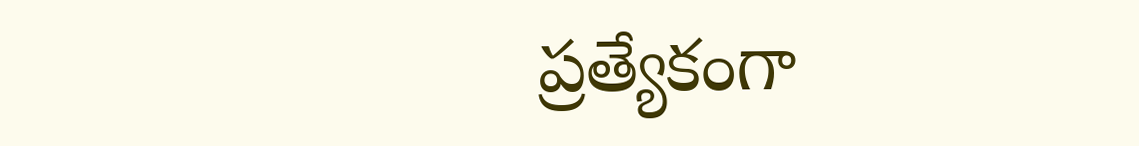ప్రత్యేకంగా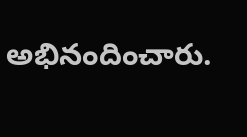అభినందించారు.